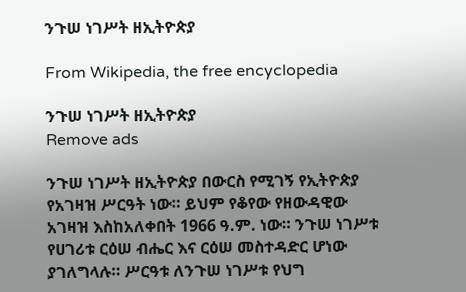ንጉሠ ነገሥት ዘኢትዮጵያ

From Wikipedia, the free encyclopedia

ንጉሠ ነገሥት ዘኢትዮጵያ
Remove ads

ንጉሠ ነገሥት ዘኢትዮጵያ በውርስ የሚገኝ የኢትዮጵያ የአገዛዝ ሥርዓት ነው። ይህም የቆየው የዘውዳዊው አገዛዝ እስከአለቀበት 1966 ዓ.ም. ነው። ንጉሠ ነገሥቱ የሀገሪቱ ርዕሠ ብሔር እና ርዕሠ መስተዳድር ሆነው ያገለግላሉ። ሥርዓቱ ለንጉሠ ነገሥቱ የህግ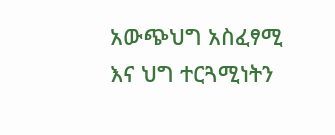አውጭህግ አስፈፃሚ እና ህግ ተርጓሚነትን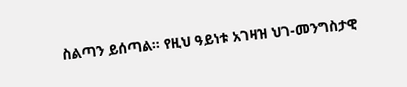ስልጣን ይሰጣል። የዚህ ዓይነቱ አገዛዝ ህገ-መንግስታዊ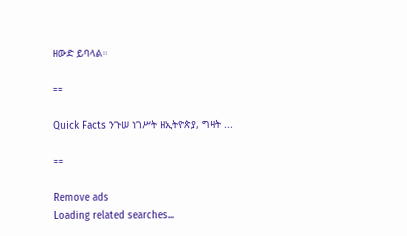ዘውድ ይባላል።

==

Quick Facts ንጉሠ ነገሥት ዘኢትዮጵያ, ግዛት ...

==

Remove ads
Loading related searches...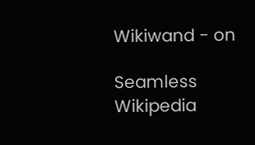Wikiwand - on

Seamless Wikipedia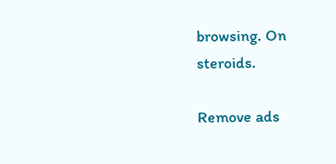browsing. On steroids.

Remove ads